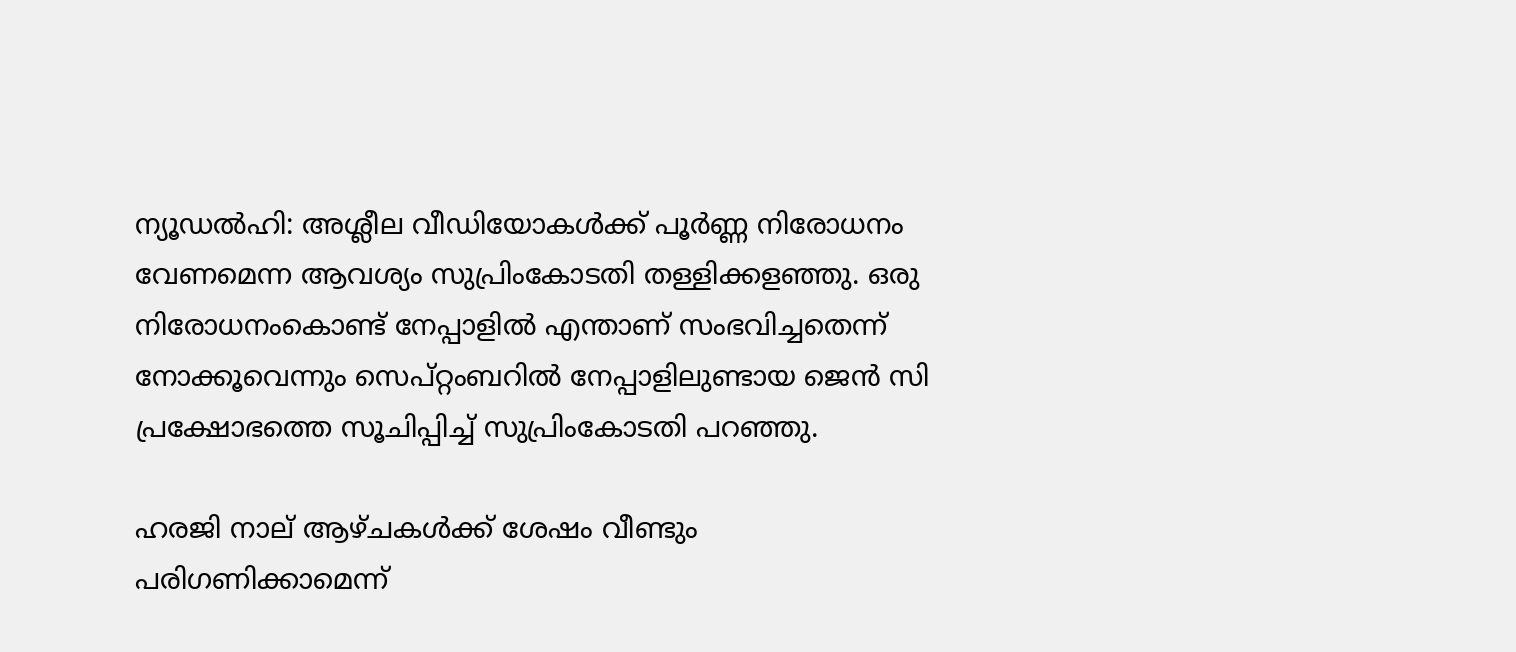ന്യൂഡല്‍ഹി: അശ്ലീല വീഡിയോകള്‍ക്ക് പൂര്‍ണ്ണ നിരോധനം വേണമെന്ന ആവശ്യം സുപ്രിംകോടതി തള്ളിക്കളഞ്ഞു. ഒരു നിരോധനംകൊണ്ട് നേപ്പാളില്‍ എന്താണ് സംഭവിച്ചതെന്ന് നോക്കൂവെന്നും സെപ്റ്റംബറില്‍ നേപ്പാളിലുണ്ടായ ജെന്‍ സി പ്രക്ഷോഭത്തെ സൂചിപ്പിച്ച്‌ സുപ്രിംകോടതി പറഞ്ഞു.

ഹരജി നാല് ആഴ്ചകള്‍ക്ക് ശേഷം വീണ്ടും പരിഗണിക്കാമെന്ന്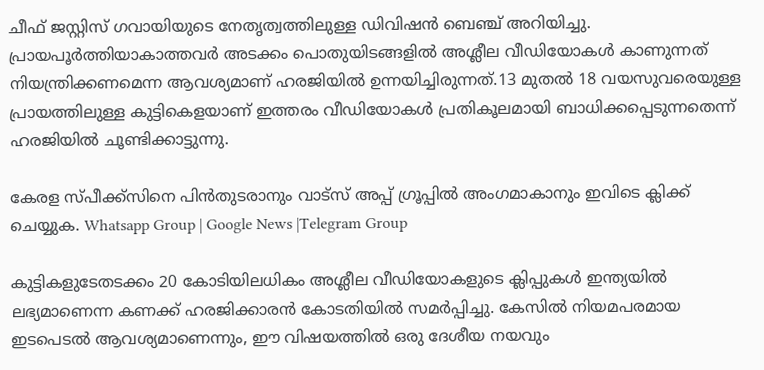ചീഫ് ജസ്റ്റിസ് ഗവായിയുടെ നേതൃത്വത്തിലുള്ള ഡിവിഷന്‍ ബെഞ്ച് അറിയിച്ചു. പ്രായപൂര്‍ത്തിയാകാത്തവര്‍ അടക്കം പൊതുയിടങ്ങളില്‍ അശ്ലീല വീഡിയോകള്‍ കാണുന്നത് നിയന്ത്രിക്കണമെന്ന ആവശ്യമാണ് ഹരജിയില്‍ ഉന്നയിച്ചിരുന്നത്.13 മുതല്‍ 18 വയസുവരെയുള്ള പ്രായത്തിലുള്ള കുട്ടികെളയാണ് ഇത്തരം വീഡിയോകള്‍ പ്രതികൂലമായി ബാധിക്കപ്പെടുന്നതെന്ന് ഹരജിയില്‍ ചൂണ്ടിക്കാട്ടുന്നു.

കേരള സ്പീക്ക്സിനെ പിൻതുടരാനും വാട്സ് അപ്പ് ഗ്രൂപ്പിൽ അംഗമാകാനും ഇവിടെ ക്ലിക്ക് ചെയ്യുക. Whatsapp Group | Google News |Telegram Group

കുട്ടികളുടേതടക്കം 20 കോടിയിലധികം അശ്ലീല വീഡിയോകളുടെ ക്ലിപ്പുകള്‍ ഇന്ത്യയില്‍ ലഭ്യമാണെന്ന കണക്ക് ഹരജിക്കാരന്‍ കോടതിയില്‍ സമര്‍പ്പിച്ചു. കേസില്‍ നിയമപരമായ ഇടപെടല്‍ ആവശ്യമാണെന്നും, ഈ വിഷയത്തില്‍ ഒരു ദേശീയ നയവും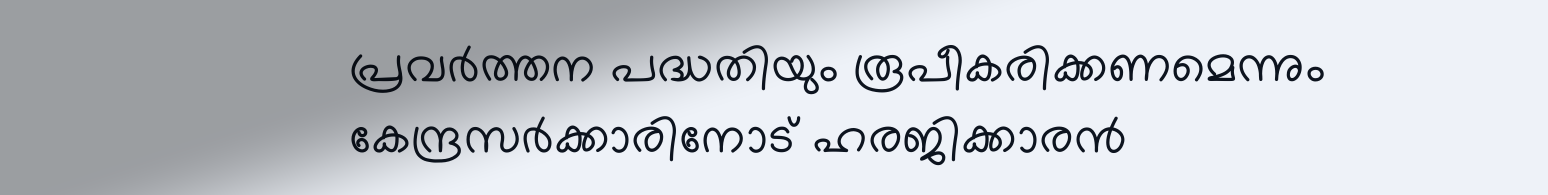പ്രവര്‍ത്തന പദ്ധതിയും രൂപീകരിക്കണമെന്നും കേന്ദ്രസര്‍ക്കാരിനോട് ഹരജിക്കാരന്‍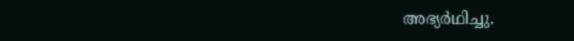അഭ്യര്‍ഥിച്ചു.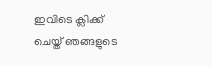ഇവിടെ ക്ലിക്ക് ചെയ്ത് ഞങ്ങളുടെ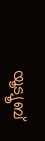യൂട്യൂബ്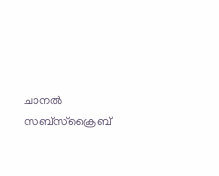ചാനൽ സബ്സ്ക്രൈബ്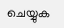ചെയ്യുക